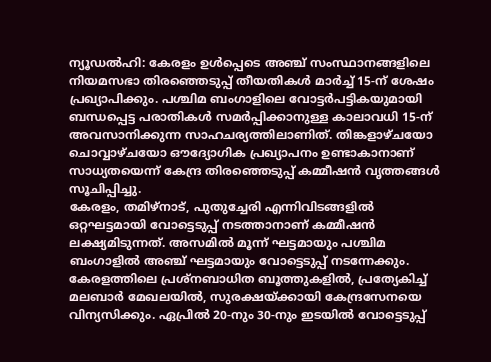ന്യൂഡൽഹി: കേരളം ഉൾപ്പെടെ അഞ്ച് സംസ്ഥാനങ്ങളിലെ നിയമസഭാ തിരഞ്ഞെടുപ്പ് തീയതികൾ മാർച്ച് 15-ന് ശേഷം പ്രഖ്യാപിക്കും. പശ്ചിമ ബംഗാളിലെ വോട്ടർപട്ടികയുമായി ബന്ധപ്പെട്ട പരാതികൾ സമർപ്പിക്കാനുള്ള കാലാവധി 15-ന് അവസാനിക്കുന്ന സാഹചര്യത്തിലാണിത്. തിങ്കളാഴ്ചയോ ചൊവ്വാഴ്ചയോ ഔദ്യോഗിക പ്രഖ്യാപനം ഉണ്ടാകാനാണ് സാധ്യതയെന്ന് കേന്ദ്ര തിരഞ്ഞെടുപ്പ് കമ്മീഷൻ വൃത്തങ്ങൾ സൂചിപ്പിച്ചു.
കേരളം, തമിഴ്നാട്, പുതുച്ചേരി എന്നിവിടങ്ങളിൽ ഒറ്റഘട്ടമായി വോട്ടെടുപ്പ് നടത്താനാണ് കമ്മീഷൻ ലക്ഷ്യമിടുന്നത്. അസമിൽ മൂന്ന് ഘട്ടമായും പശ്ചിമ ബംഗാളിൽ അഞ്ച് ഘട്ടമായും വോട്ടെടുപ്പ് നടന്നേക്കും. കേരളത്തിലെ പ്രശ്നബാധിത ബൂത്തുകളിൽ, പ്രത്യേകിച്ച് മലബാർ മേഖലയിൽ, സുരക്ഷയ്ക്കായി കേന്ദ്രസേനയെ വിന്യസിക്കും. ഏപ്രിൽ 20-നും 30-നും ഇടയിൽ വോട്ടെടുപ്പ്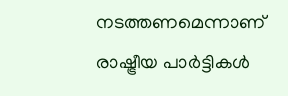നടത്തണമെന്നാണ് രാഷ്ട്രീയ പാർട്ടികൾ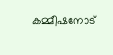കമ്മീഷനോട്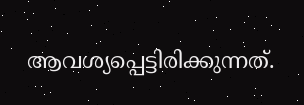ആവശ്യപ്പെട്ടിരിക്കുന്നത്.